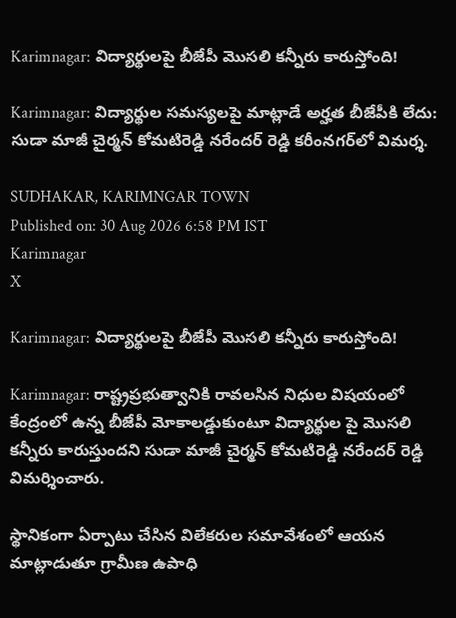Karimnagar: విద్యార్థులపై బీజేపీ మొసలి కన్నీరు కారుస్తోంది!

Karimnagar: విద్యార్థుల సమస్యలపై మాట్లాడే అర్హత బీజేపీకి లేదు: సుడా మాజీ చైర్మన్ కోమటిరెడ్డి నరేందర్ రెడ్డి కరీంనగర్‌లో విమర్శ.

SUDHAKAR, KARIMNGAR TOWN
Published on: 30 Aug 2026 6:58 PM IST
Karimnagar
X

Karimnagar: విద్యార్థులపై బీజేపీ మొసలి కన్నీరు కారుస్తోంది!

Karimnagar: రాష్ట్రప్రభుత్వానికి రావలసిన నిధుల విషయంలో కేంద్రంలో ఉన్న బీజేపీ మోకాలడ్డుకుంటూ విద్యార్థుల పై మొసలి కన్నీరు కారుస్తుందని సుడా మాజీ చైర్మన్ కోమటిరెడ్డి నరేందర్ రెడ్డి విమర్శించారు.

స్థానికంగా ఏర్పాటు చేసిన విలేకరుల సమావేశంలో ఆయన మాట్లాడుతూ గ్రామీణ ఉపాధి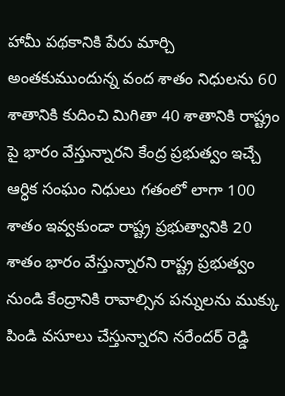హామీ పథకానికి పేరు మార్చి అంతకుముందున్న వంద శాతం నిధులను 60 శాతానికి కుదించి మిగితా 40 శాతానికి రాష్ట్రం పై భారం వేస్తున్నారని కేంద్ర ప్రభుత్వం ఇచ్చే ఆర్ధిక సంఘం నిధులు గతంలో లాగా 100 శాతం ఇవ్వకుండా రాష్ట్ర ప్రభుత్వానికి 20 శాతం భారం వేస్తున్నారని రాష్ట్ర ప్రభుత్వం నుండి కేంద్రానికి రావాల్సిన పన్నులను ముక్కు పిండి వసూలు చేస్తున్నారని నరేందర్ రెడ్డి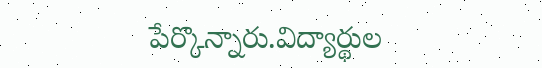పేర్కొన్నారు.విద్యార్థుల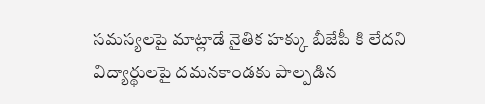సమస్యలపై మాట్లాడే నైతిక హక్కు బీజేపీ కి లేదని విద్యార్థులపై దమనకాండకు పాల్పడిన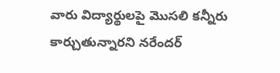వారు విద్యార్థులపై మొసలి కన్నీరు కార్చుతున్నారని నరేందర్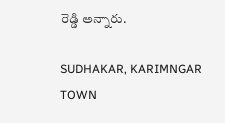రెడ్డి అన్నారు.

SUDHAKAR, KARIMNGAR TOWN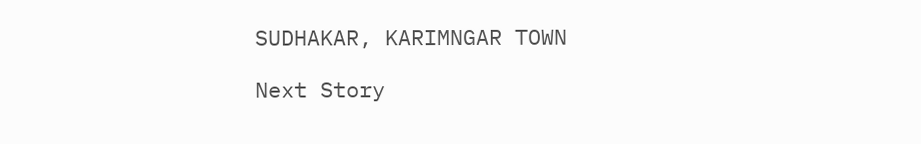SUDHAKAR, KARIMNGAR TOWN

Next Story